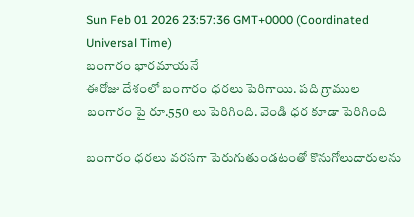Sun Feb 01 2026 23:57:36 GMT+0000 (Coordinated Universal Time)
బంగారం భారమాయనే
ఈరోజు దేశంలో బంగారం ధరలు పెరిగాయి. పది గ్రాముల బంగారం పై రూ.550 లు పెరిగింది. వెండి ధర కూడా పెరిగింది

బంగారం ధరలు వరసగా పెరుగుతుండటంతో కొనుగోలుదారులను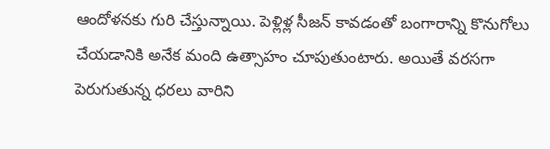ఆందోళనకు గురి చేస్తున్నాయి. పెళ్లిళ్ల సీజన్ కావడంతో బంగారాన్ని కొనుగోలు చేయడానికి అనేక మంది ఉత్సాహం చూపుతుంటారు. అయితే వరసగా పెరుగుతున్న ధరలు వారిని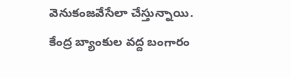వెనుకంజవేసేలా చేస్తున్నాయి. కేంద్ర బ్యాంకుల వద్ద బంగారం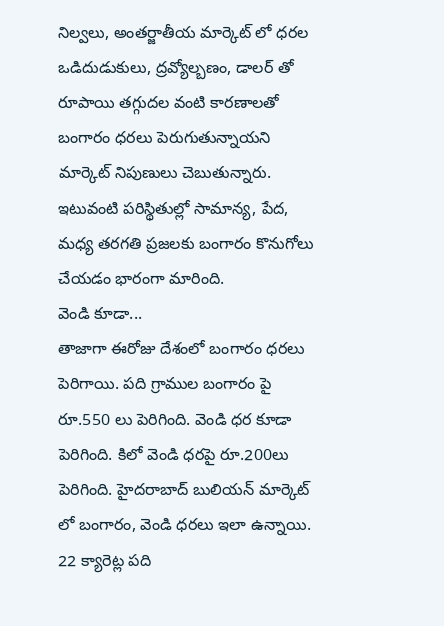నిల్వలు, అంతర్జాతీయ మార్కెట్ లో ధరల ఒడిదుడుకులు, ద్రవ్యోల్బణం, డాలర్ తో రూపాయి తగ్గుదల వంటి కారణాలతో బంగారం ధరలు పెరుగుతున్నాయని మార్కెట్ నిపుణులు చెబుతున్నారు. ఇటువంటి పరిస్థితుల్లో సామాన్య, పేద, మధ్య తరగతి ప్రజలకు బంగారం కొనుగోలు చేయడం భారంగా మారింది.
వెండి కూడా...
తాజాగా ఈరోజు దేశంలో బంగారం ధరలు పెరిగాయి. పది గ్రాముల బంగారం పై రూ.550 లు పెరిగింది. వెండి ధర కూడా పెరిగింది. కిలో వెండి ధరపై రూ.200లు పెరిగింది. హైదరాబాద్ బులియన్ మార్కెట్ లో బంగారం, వెండి ధరలు ఇలా ఉన్నాయి. 22 క్యారెట్ల పది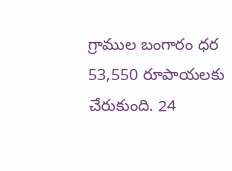గ్రాముల బంగారం ధర 53,550 రూపాయలకు చేరుకుంది. 24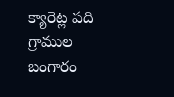క్యారెట్ల పది గ్రాముల బంగారం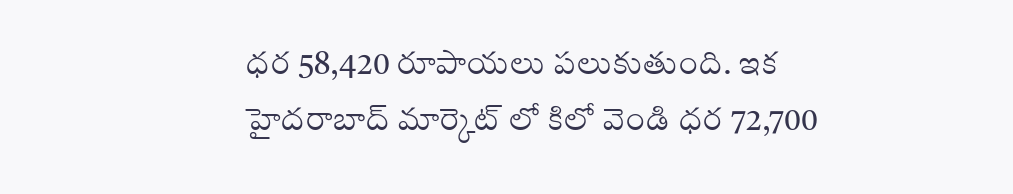ధర 58,420 రూపాయలు పలుకుతుంది. ఇక హైదరాబాద్ మార్కెట్ లో కిలో వెండి ధర 72,700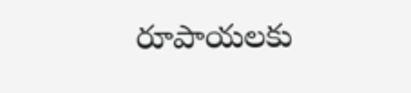రూపాయలకు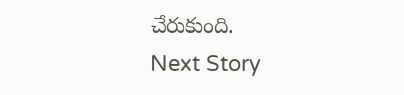చేరుకుంది.
Next Story